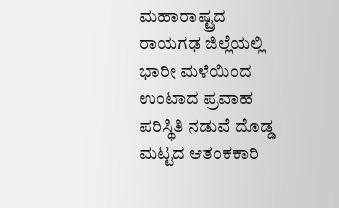ಮಹಾರಾಷ್ಟ್ರದ ರಾಯಗಢ ಜಿಲ್ಲೆಯಲ್ಲಿ ಭಾರೀ ಮಳೆಯಿಂದ ಉಂಟಾದ ಪ್ರವಾಹ ಪರಿಸ್ಥಿತಿ ನಡುವೆ ದೊಡ್ಡ ಮಟ್ಟದ ಆತಂಕಕಾರಿ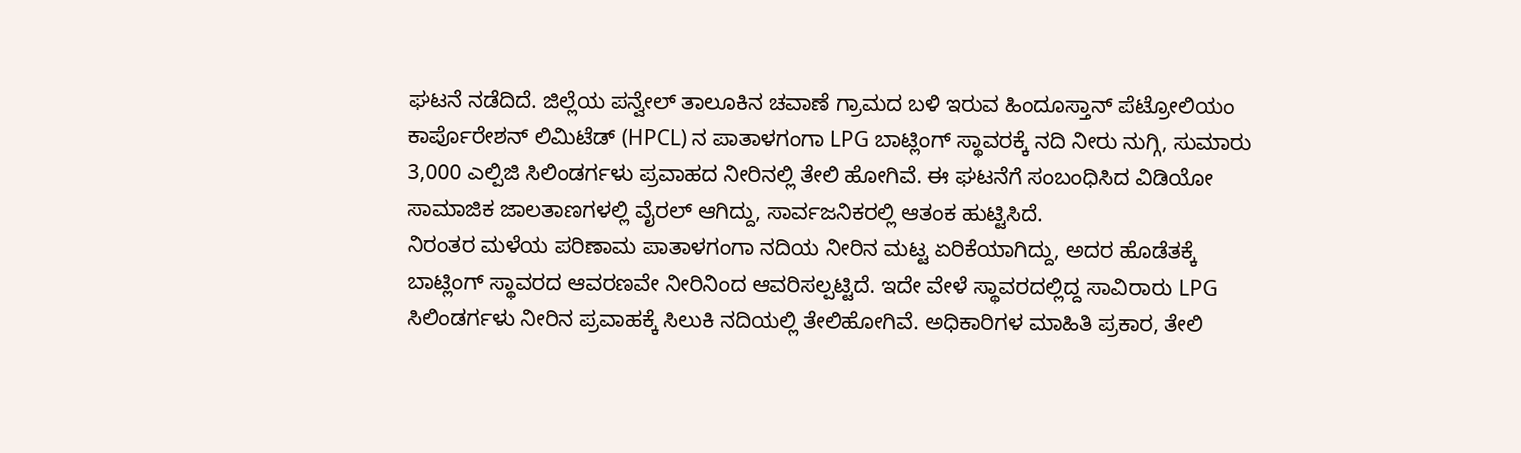ಘಟನೆ ನಡೆದಿದೆ. ಜಿಲ್ಲೆಯ ಪನ್ವೇಲ್ ತಾಲೂಕಿನ ಚವಾಣೆ ಗ್ರಾಮದ ಬಳಿ ಇರುವ ಹಿಂದೂಸ್ತಾನ್ ಪೆಟ್ರೋಲಿಯಂ ಕಾರ್ಪೊರೇಶನ್ ಲಿಮಿಟೆಡ್ (HPCL) ನ ಪಾತಾಳಗಂಗಾ LPG ಬಾಟ್ಲಿಂಗ್ ಸ್ಥಾವರಕ್ಕೆ ನದಿ ನೀರು ನುಗ್ಗಿ, ಸುಮಾರು 3,000 ಎಲ್ಪಿಜಿ ಸಿಲಿಂಡರ್ಗಳು ಪ್ರವಾಹದ ನೀರಿನಲ್ಲಿ ತೇಲಿ ಹೋಗಿವೆ. ಈ ಘಟನೆಗೆ ಸಂಬಂಧಿಸಿದ ವಿಡಿಯೋ ಸಾಮಾಜಿಕ ಜಾಲತಾಣಗಳಲ್ಲಿ ವೈರಲ್ ಆಗಿದ್ದು, ಸಾರ್ವಜನಿಕರಲ್ಲಿ ಆತಂಕ ಹುಟ್ಟಿಸಿದೆ.
ನಿರಂತರ ಮಳೆಯ ಪರಿಣಾಮ ಪಾತಾಳಗಂಗಾ ನದಿಯ ನೀರಿನ ಮಟ್ಟ ಏರಿಕೆಯಾಗಿದ್ದು, ಅದರ ಹೊಡೆತಕ್ಕೆ ಬಾಟ್ಲಿಂಗ್ ಸ್ಥಾವರದ ಆವರಣವೇ ನೀರಿನಿಂದ ಆವರಿಸಲ್ಪಟ್ಟಿದೆ. ಇದೇ ವೇಳೆ ಸ್ಥಾವರದಲ್ಲಿದ್ದ ಸಾವಿರಾರು LPG ಸಿಲಿಂಡರ್ಗಳು ನೀರಿನ ಪ್ರವಾಹಕ್ಕೆ ಸಿಲುಕಿ ನದಿಯಲ್ಲಿ ತೇಲಿಹೋಗಿವೆ. ಅಧಿಕಾರಿಗಳ ಮಾಹಿತಿ ಪ್ರಕಾರ, ತೇಲಿ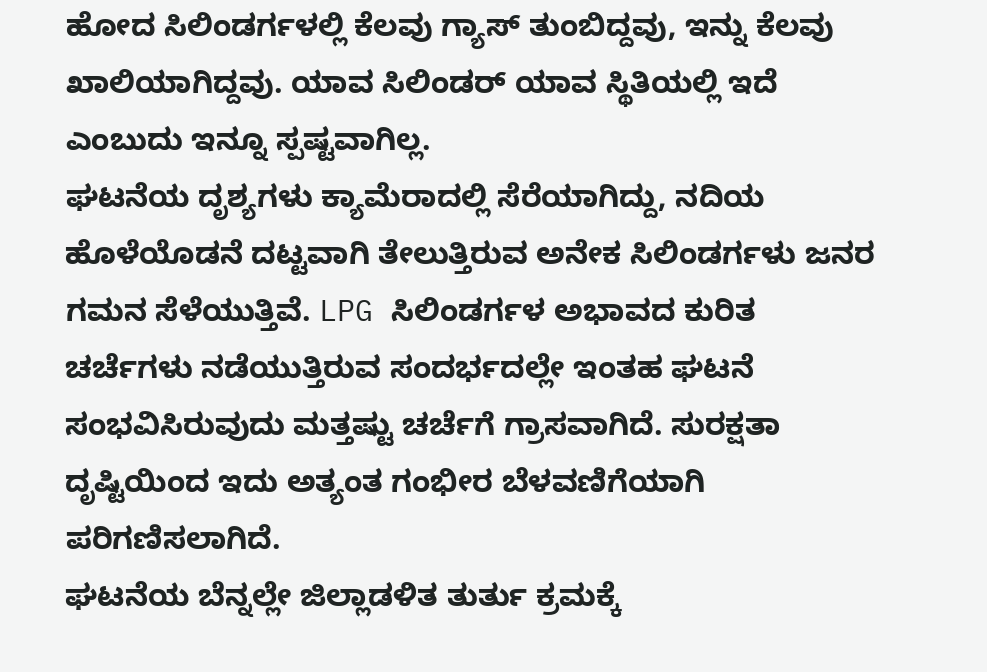ಹೋದ ಸಿಲಿಂಡರ್ಗಳಲ್ಲಿ ಕೆಲವು ಗ್ಯಾಸ್ ತುಂಬಿದ್ದವು, ಇನ್ನು ಕೆಲವು ಖಾಲಿಯಾಗಿದ್ದವು. ಯಾವ ಸಿಲಿಂಡರ್ ಯಾವ ಸ್ಥಿತಿಯಲ್ಲಿ ಇದೆ ಎಂಬುದು ಇನ್ನೂ ಸ್ಪಷ್ಟವಾಗಿಲ್ಲ.
ಘಟನೆಯ ದೃಶ್ಯಗಳು ಕ್ಯಾಮೆರಾದಲ್ಲಿ ಸೆರೆಯಾಗಿದ್ದು, ನದಿಯ ಹೊಳೆಯೊಡನೆ ದಟ್ಟವಾಗಿ ತೇಲುತ್ತಿರುವ ಅನೇಕ ಸಿಲಿಂಡರ್ಗಳು ಜನರ ಗಮನ ಸೆಳೆಯುತ್ತಿವೆ. LPG ಸಿಲಿಂಡರ್ಗಳ ಅಭಾವದ ಕುರಿತ ಚರ್ಚೆಗಳು ನಡೆಯುತ್ತಿರುವ ಸಂದರ್ಭದಲ್ಲೇ ಇಂತಹ ಘಟನೆ ಸಂಭವಿಸಿರುವುದು ಮತ್ತಷ್ಟು ಚರ್ಚೆಗೆ ಗ್ರಾಸವಾಗಿದೆ. ಸುರಕ್ಷತಾ ದೃಷ್ಟಿಯಿಂದ ಇದು ಅತ್ಯಂತ ಗಂಭೀರ ಬೆಳವಣಿಗೆಯಾಗಿ ಪರಿಗಣಿಸಲಾಗಿದೆ.
ಘಟನೆಯ ಬೆನ್ನಲ್ಲೇ ಜಿಲ್ಲಾಡಳಿತ ತುರ್ತು ಕ್ರಮಕ್ಕೆ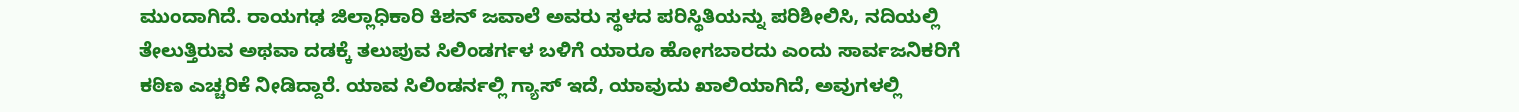ಮುಂದಾಗಿದೆ. ರಾಯಗಢ ಜಿಲ್ಲಾಧಿಕಾರಿ ಕಿಶನ್ ಜವಾಲೆ ಅವರು ಸ್ಥಳದ ಪರಿಸ್ಥಿತಿಯನ್ನು ಪರಿಶೀಲಿಸಿ, ನದಿಯಲ್ಲಿ ತೇಲುತ್ತಿರುವ ಅಥವಾ ದಡಕ್ಕೆ ತಲುಪುವ ಸಿಲಿಂಡರ್ಗಳ ಬಳಿಗೆ ಯಾರೂ ಹೋಗಬಾರದು ಎಂದು ಸಾರ್ವಜನಿಕರಿಗೆ ಕಠಿಣ ಎಚ್ಚರಿಕೆ ನೀಡಿದ್ದಾರೆ. ಯಾವ ಸಿಲಿಂಡರ್ನಲ್ಲಿ ಗ್ಯಾಸ್ ಇದೆ, ಯಾವುದು ಖಾಲಿಯಾಗಿದೆ, ಅವುಗಳಲ್ಲಿ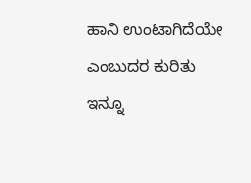ಹಾನಿ ಉಂಟಾಗಿದೆಯೇ ಎಂಬುದರ ಕುರಿತು ಇನ್ನೂ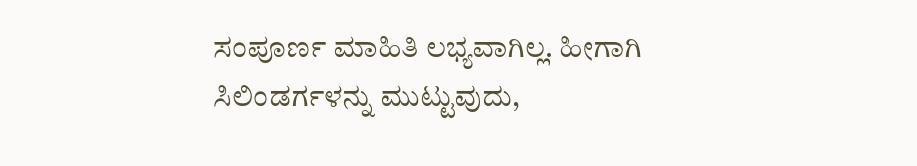ಸಂಪೂರ್ಣ ಮಾಹಿತಿ ಲಭ್ಯವಾಗಿಲ್ಲ. ಹೀಗಾಗಿ ಸಿಲಿಂಡರ್ಗಳನ್ನು ಮುಟ್ಟುವುದು,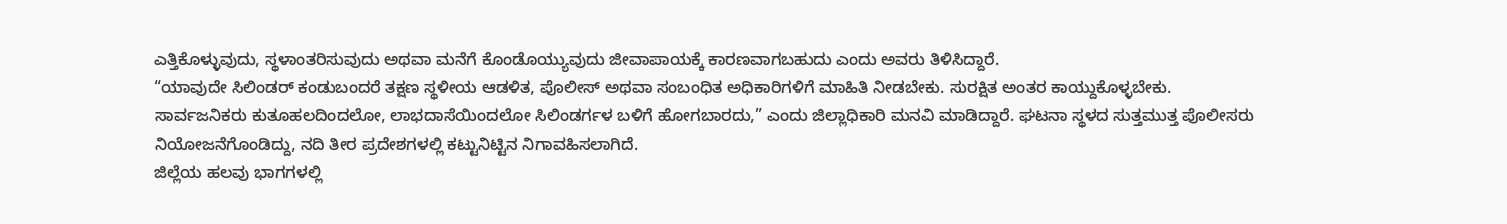ಎತ್ತಿಕೊಳ್ಳುವುದು, ಸ್ಥಳಾಂತರಿಸುವುದು ಅಥವಾ ಮನೆಗೆ ಕೊಂಡೊಯ್ಯುವುದು ಜೀವಾಪಾಯಕ್ಕೆ ಕಾರಣವಾಗಬಹುದು ಎಂದು ಅವರು ತಿಳಿಸಿದ್ದಾರೆ.
“ಯಾವುದೇ ಸಿಲಿಂಡರ್ ಕಂಡುಬಂದರೆ ತಕ್ಷಣ ಸ್ಥಳೀಯ ಆಡಳಿತ, ಪೊಲೀಸ್ ಅಥವಾ ಸಂಬಂಧಿತ ಅಧಿಕಾರಿಗಳಿಗೆ ಮಾಹಿತಿ ನೀಡಬೇಕು. ಸುರಕ್ಷಿತ ಅಂತರ ಕಾಯ್ದುಕೊಳ್ಳಬೇಕು. ಸಾರ್ವಜನಿಕರು ಕುತೂಹಲದಿಂದಲೋ, ಲಾಭದಾಸೆಯಿಂದಲೋ ಸಿಲಿಂಡರ್ಗಳ ಬಳಿಗೆ ಹೋಗಬಾರದು,” ಎಂದು ಜಿಲ್ಲಾಧಿಕಾರಿ ಮನವಿ ಮಾಡಿದ್ದಾರೆ. ಘಟನಾ ಸ್ಥಳದ ಸುತ್ತಮುತ್ತ ಪೊಲೀಸರು ನಿಯೋಜನೆಗೊಂಡಿದ್ದು, ನದಿ ತೀರ ಪ್ರದೇಶಗಳಲ್ಲಿ ಕಟ್ಟುನಿಟ್ಟಿನ ನಿಗಾವಹಿಸಲಾಗಿದೆ.
ಜಿಲ್ಲೆಯ ಹಲವು ಭಾಗಗಳಲ್ಲಿ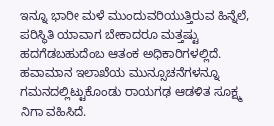ಇನ್ನೂ ಭಾರೀ ಮಳೆ ಮುಂದುವರಿಯುತ್ತಿರುವ ಹಿನ್ನೆಲೆ, ಪರಿಸ್ಥಿತಿ ಯಾವಾಗ ಬೇಕಾದರೂ ಮತ್ತಷ್ಟು ಹದಗೆಡಬಹುದೆಂಬ ಆತಂಕ ಅಧಿಕಾರಿಗಳಲ್ಲಿದೆ. ಹವಾಮಾನ ಇಲಾಖೆಯ ಮುನ್ಸೂಚನೆಗಳನ್ನೂ ಗಮನದಲ್ಲಿಟ್ಟುಕೊಂಡು ರಾಯಗಢ ಆಡಳಿತ ಸೂಕ್ಷ್ಮ ನಿಗಾ ವಹಿಸಿದೆ.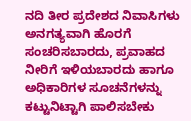ನದಿ ತೀರ ಪ್ರದೇಶದ ನಿವಾಸಿಗಳು ಅನಗತ್ಯವಾಗಿ ಹೊರಗೆ ಸಂಚರಿಸಬಾರದು, ಪ್ರವಾಹದ ನೀರಿಗೆ ಇಳಿಯಬಾರದು ಹಾಗೂ ಅಧಿಕಾರಿಗಳ ಸೂಚನೆಗಳನ್ನು ಕಟ್ಟುನಿಟ್ಟಾಗಿ ಪಾಲಿಸಬೇಕು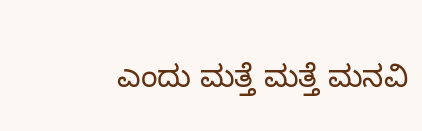ಎಂದು ಮತ್ತೆ ಮತ್ತೆ ಮನವಿ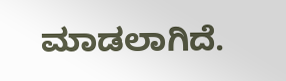ಮಾಡಲಾಗಿದೆ.